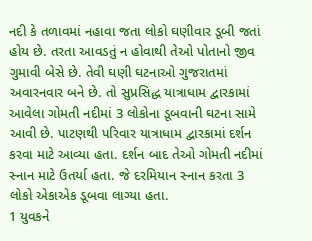નદી કે તળાવમાં નહાવા જતા લોકો ઘણીવાર ડૂબી જતાં હોય છે. તરતા આવડતું ન હોવાથી તેઓ પોતાનો જીવ ગુમાવી બેસે છે. તેવી ઘણી ઘટનાઓ ગુજરાતમાં અવારનવાર બને છે. તો સુપ્રસિદ્ધ યાત્રાધામ દ્વારકામાં આવેલા ગોમતી નદીમાં 3 લોકોના ડૂબવાની ઘટના સામે આવી છે. પાટણથી પરિવાર યાત્રાધામ દ્વારકામાં દર્શન કરવા માટે આવ્યા હતા. દર્શન બાદ તેઓ ગોમતી નદીમાં સ્નાન માટે ઉતર્યા હતા. જે દરમિયાન સ્નાન કરતા 3 લોકો એકાએક ડૂબવા લાગ્યા હતા.
1 યુવકને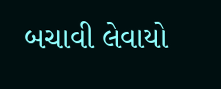બચાવી લેવાયો